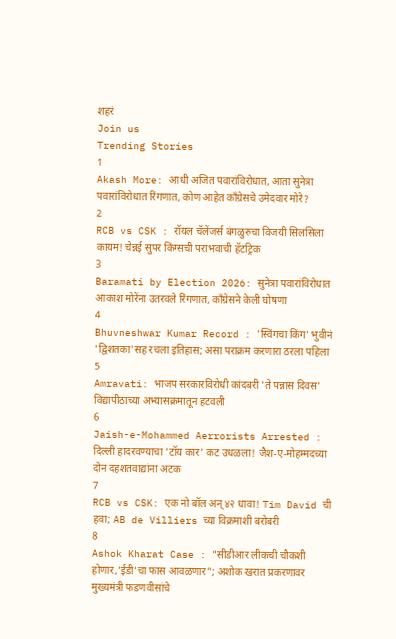शहरं
Join us
Trending Stories
1
Akash More: आधी अजित पवारांविरोधात, आता सुनेत्रा पवारांविरोधात रिंगणात, कोण आहेत काँग्रेसचे उमेदवार मोरे?
2
RCB vs CSK : रॉयल चॅलेंजर्स बंगळुरुचा विजयी सिलसिला कायम! चेन्नई सुपर किंग्सची पराभवाची हॅटट्रिक
3
Baramati by Election 2026: सुनेत्रा पवारांविरोधात आकाश मोरेंना उतरवले रिंगणात, काँग्रेसने केली घोषणा
4
Bhuvneshwar Kumar Record : 'स्विंगचा किंग' भुवीनं 'द्विशतका'सह रचला इतिहास; असा पराक्रम करणारा ठरला पहिला
5
Amravati: भाजप सरकारविरोधी कांदबरी 'ते पन्नास दिवस' विद्यापीठाच्या अभ्यासक्रमातून हटवली
6
Jaish-e-Mohammed Aerrorists Arrested : दिल्ली हादरवण्याचा 'टॉय कार' कट उधळला! जैश-ए-मोहम्मदच्या दोन दहशतवाद्यांना अटक
7
RCB vs CSK: एक नो बॉल अन् ४२ धावा! Tim David ची हवा; AB de Villiers च्या विक्रमाशी बरोबरी
8
Ashok Kharat Case : "सीडीआर लीकची चौकशी होणार,'ईडी'चा फास आवळणार"; अशोक खरात प्रकरणावर मुख्यमंत्री फडणवीसांचे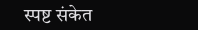स्पष्ट संकेत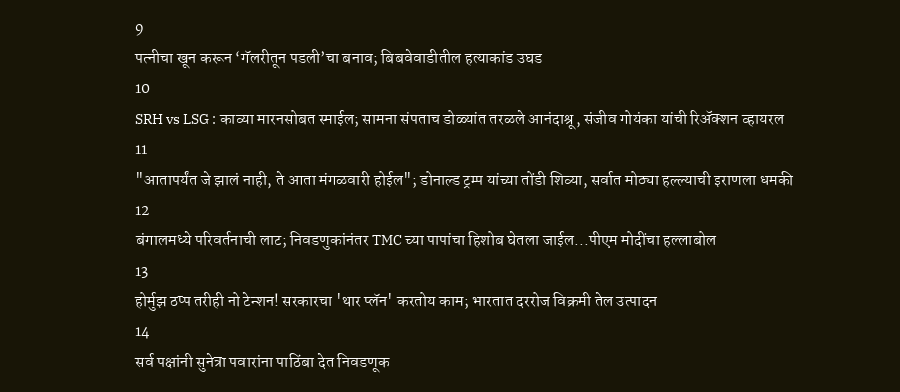9
पत्नीचा खून करून ‘गॅलरीतून पडली’चा बनाव; बिबवेवाडीतील हत्याकांड उघड
10
SRH vs LSG : काव्या मारनसोबत स्माईल; सामना संपताच डोळ्यांत तरळले आनंदाश्रू, संजीव गोयंका यांची रिॲक्शन व्हायरल
11
"आतापर्यंत जे झालं नाही, ते आता मंगळवारी होईल"; डोनाल्ड ट्रम्प यांच्या तोंडी शिव्या, सर्वात मोठ्या हल्ल्याची इराणला धमकी
12
बंगालमध्ये परिवर्तनाची लाट; निवडणुकांनंतर TMC च्या पापांचा हिशोब घेतला जाईल...पीएम मोदींचा हल्लाबोल
13
होर्मुझ ठप्प तरीही नो टेन्शन! सरकारचा 'थार प्लॅन' करतोय काम; भारतात दररोज विक्रमी तेल उत्पादन
14
सर्व पक्षांनी सुनेत्रा पवारांना पाठिंबा देत निवडणूक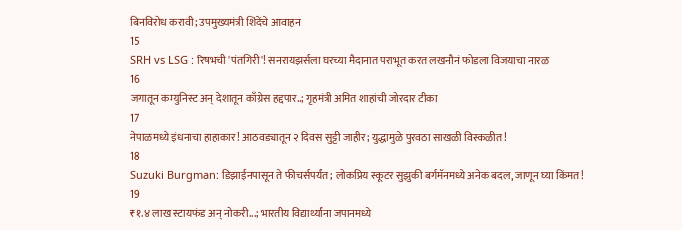बिनविरोध करावी; उपमुख्यमंत्री शिंदेंचे आवाहन
15
SRH vs LSG : रिषभची 'पंतगिरी'! सनरायझर्सला घरच्या मैदानात पराभूत करत लखनौनं फोडला विजयाचा नारळ
16
जगातून कम्युनिस्ट अन् देशातून काँग्रेस हद्दपार..; गृहमंत्री अमित शाहांची जोरदार टीका
17
नेपाळमध्ये इंधनाचा हाहाकार! आठवड्यातून २ दिवस सुट्टी जाहीर; युद्धामुळे पुरवठा साखळी विस्कळीत!
18
Suzuki Burgman: डिझाईनपासून ते फीचर्सपर्यंत; लोकप्रिय स्कूटर सुझुकी बर्गमॅनमध्ये अनेक बदल, जाणून घ्या किंमत!
19
₹१.४ लाख स्टायफंड अन् नोकरी...; भारतीय विद्यार्थ्यांना जपानमध्ये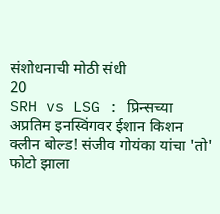संशोधनाची मोठी संधी
20
SRH vs LSG : प्रिन्सच्या अप्रतिम इनस्विंगवर ईशान किशन क्लीन बोल्ड! संजीव गोयंका यांचा 'तो' फोटो झाला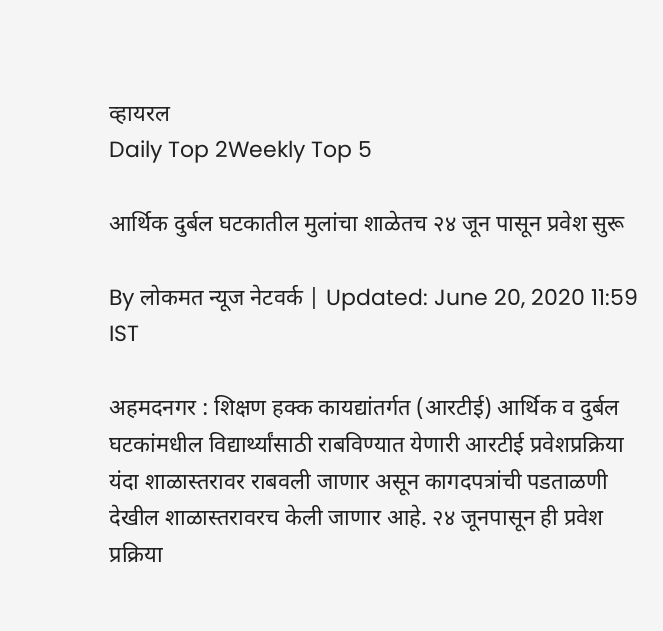व्हायरल
Daily Top 2Weekly Top 5

आर्थिक दुर्बल घटकातील मुलांचा शाळेतच २४ जून पासून प्रवेश सुरू

By लोकमत न्यूज नेटवर्क | Updated: June 20, 2020 11:59 IST

अहमदनगर : शिक्षण हक्क कायद्यांतर्गत (आरटीई) आर्थिक व दुर्बल घटकांमधील विद्यार्थ्यांसाठी राबविण्यात येणारी आरटीई प्रवेशप्रक्रिया यंदा शाळास्तरावर राबवली जाणार असून कागदपत्रांची पडताळणी देखील शाळास्तरावरच केली जाणार आहे. २४ जूनपासून ही प्रवेश प्रक्रिया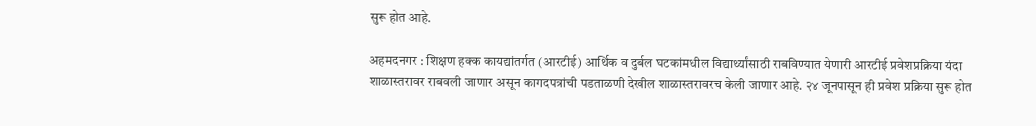सुरू होत आहे.

अहमदनगर : शिक्षण हक्क कायद्यांतर्गत (आरटीई) आर्थिक व दुर्बल घटकांमधील विद्यार्थ्यांसाठी राबविण्यात येणारी आरटीई प्रवेशप्रक्रिया यंदा शाळास्तरावर राबवली जाणार असून कागदपत्रांची पडताळणी देखील शाळास्तरावरच केली जाणार आहे. २४ जूनपासून ही प्रवेश प्रक्रिया सुरू होत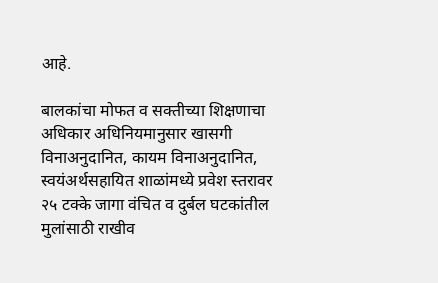आहे.

बालकांचा मोफत व सक्तीच्या शिक्षणाचा अधिकार अधिनियमानुसार खासगी विनाअनुदानित, कायम विनाअनुदानित, स्वयंअर्थसहायित शाळांमध्ये प्रवेश स्तरावर २५ टक्के जागा वंचित व दुर्बल घटकांतील मुलांसाठी राखीव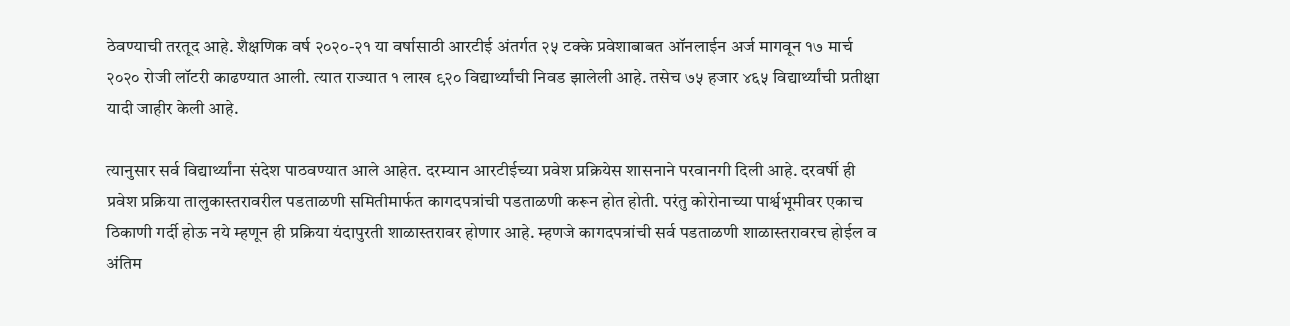ठेवण्याची तरतूद आहे. शैक्षणिक वर्ष २०२०-२१ या वर्षासाठी आरटीई अंतर्गत २५ टक्के प्रवेशाबाबत ऑनलाईन अर्ज मागवून १७ मार्च २०२० रोजी लॉटरी काढण्यात आली. त्यात राज्यात १ लाख ९२० विद्यार्थ्यांची निवड झालेली आहे. तसेच ७५ हजार ४६५ विद्यार्थ्यांची प्रतीक्षा यादी जाहीर केली आहे.

त्यानुसार सर्व विद्यार्थ्यांना संदेश पाठवण्यात आले आहेत. दरम्यान आरटीईच्या प्रवेश प्रक्रियेस शासनाने परवानगी दिली आहे. दरवर्षी ही प्रवेश प्रक्रिया तालुकास्तरावरील पडताळणी समितीमार्फत कागदपत्रांची पडताळणी करून होत होती. परंतु कोरोनाच्या पार्श्वभूमीवर एकाच ठिकाणी गर्दी होऊ नये म्हणून ही प्रक्रिया यंदापुरती शाळास्तरावर होणार आहे. म्हणजे कागदपत्रांची सर्व पडताळणी शाळास्तरावरच होईल व अंतिम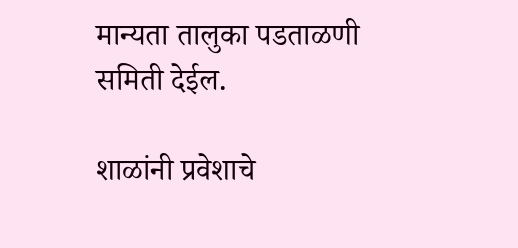मान्यता तालुका पडताळणी समिती देईल.

शाळांनी प्रवेशाचे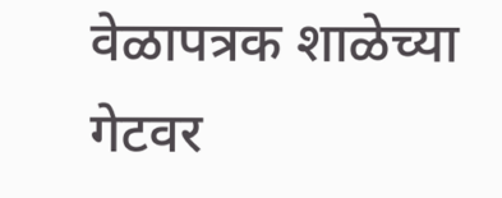वेळापत्रक शाळेच्या गेटवर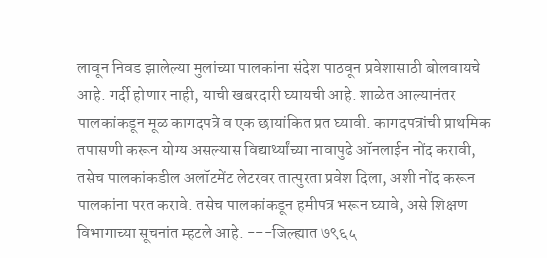लावून निवड झालेल्या मुलांच्या पालकांना संदेश पाठवून प्रवेशासाठी बोलवायचे आहे. गर्दी होणार नाही, याची खबरदारी घ्यायची आहे. शाळेत आल्यानंतर पालकांकडून मूळ कागदपत्रे व एक छायांकित प्रत घ्यावी. कागदपत्रांची प्राथमिक तपासणी करून योग्य असल्यास विद्यार्थ्यांच्या नावापुढे ऑनलाईन नोंद करावी, तसेच पालकांकडील अलॉटमेंट लेटरवर तात्पुरता प्रवेश दिला, अशी नोंद करून पालकांना परत करावे. तसेच पालकांकडून हमीपत्र भरून घ्यावे, असे शिक्षण विभागाच्या सूचनांत म्हटले आहे. ---जिल्ह्यात ७९६५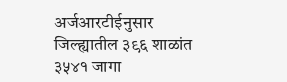अर्जआरटीईनुसार जिल्ह्यातील ३९६ शाळांत ३५४१ जागा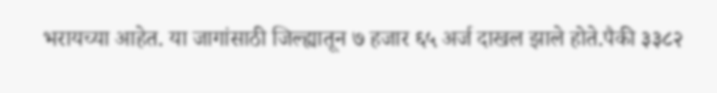भरायच्या आहेत. या जागांसाठी जिल्ह्यातून ७ हजार ६५ अर्ज दाखल झाले होते.पैकी ३३८२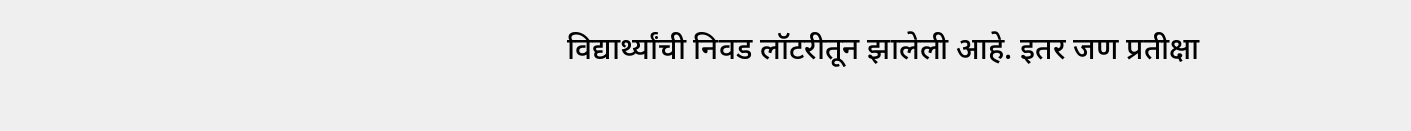विद्यार्थ्यांची निवड लॉटरीतून झालेली आहे. इतर जण प्रतीक्षा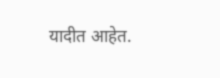यादीत आहेत.